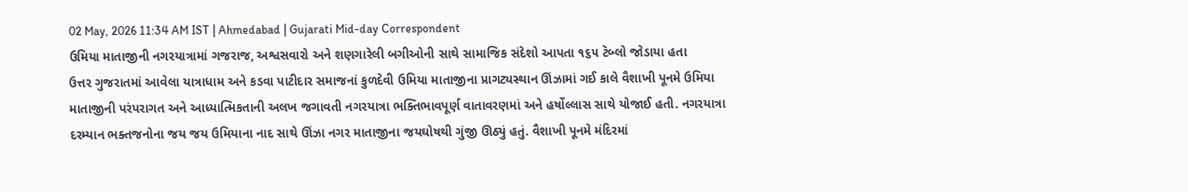02 May, 2026 11:34 AM IST | Ahmedabad | Gujarati Mid-day Correspondent
ઉમિયા માતાજીની નગરયાત્રામાં ગજરાજ, અશ્વસવારો અને શણગારેલી બગીઓની સાથે સામાજિક સંદેશો આપતા ૧૬૫ ટૅબ્લો જોડાયા હતા
ઉત્તર ગુજરાતમાં આવેલા યાત્રાધામ અને કડવા પાટીદાર સમાજનાં કુળદેવી ઉમિયા માતાજીના પ્રાગટ્યસ્થાન ઊંઝામાં ગઈ કાલે વૈશાખી પૂનમે ઉમિયા માતાજીની પરંપરાગત અને આધ્યાત્મિકતાની અલખ જગાવતી નગરયાત્રા ભક્તિભાવપૂર્ણ વાતાવરણમાં અને હર્ષોલ્લાસ સાથે યોજાઈ હતી. નગરયાત્રા દરમ્યાન ભક્તજનોના જય જય ઉમિયાના નાદ સાથે ઊંઝા નગર માતાજીના જયઘોષથી ગુંજી ઊઠ્યું હતું. વૈશાખી પૂનમે મંદિરમાં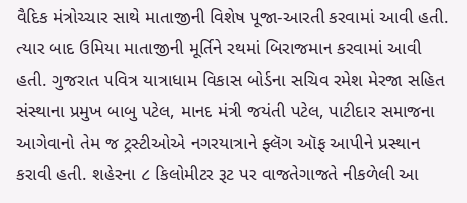વૈદિક મંત્રોચ્ચાર સાથે માતાજીની વિશેષ પૂજા-આરતી કરવામાં આવી હતી. ત્યાર બાદ ઉમિયા માતાજીની મૂર્તિને રથમાં બિરાજમાન કરવામાં આવી હતી. ગુજરાત પવિત્ર યાત્રાધામ વિકાસ બોર્ડના સચિવ રમેશ મેરજા સહિત સંસ્થાના પ્રમુખ બાબુ પટેલ, માનદ મંત્રી જયંતી પટેલ, પાટીદાર સમાજના આગેવાનો તેમ જ ટ્રસ્ટીઓએ નગરયાત્રાને ફ્લૅગ ઑફ આપીને પ્રસ્થાન કરાવી હતી. શહેરના ૮ કિલોમીટર રૂટ પર વાજતેગાજતે નીકળેલી આ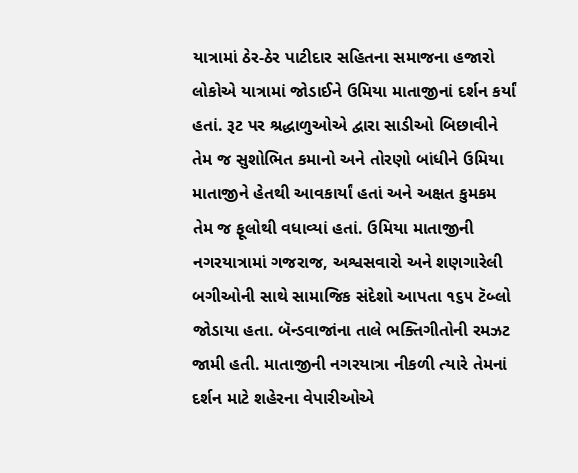યાત્રામાં ઠેર-ઠેર પાટીદાર સહિતના સમાજના હજારો લોકોએ યાત્રામાં જોડાઈને ઉમિયા માતાજીનાં દર્શન કર્યાં હતાં. રૂટ પર શ્રદ્ધાળુઓએ દ્વારા સાડીઓ બિછાવીને તેમ જ સુશોભિત કમાનો અને તોરણો બાંધીને ઉમિયા માતાજીને હેતથી આવકાર્યાં હતાં અને અક્ષત કુમકમ તેમ જ ફૂલોથી વધાવ્યાં હતાં. ઉમિયા માતાજીની નગરયાત્રામાં ગજરાજ, અશ્વસવારો અને શણગારેલી બગીઓની સાથે સામાજિક સંદેશો આપતા ૧૬૫ ટૅબ્લો જોડાયા હતા. બૅન્ડવાજાંના તાલે ભક્તિગીતોની રમઝટ જામી હતી. માતાજીની નગરયાત્રા નીકળી ત્યારે તેમનાં દર્શન માટે શહેરના વેપારીઓએ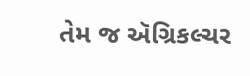તેમ જ ઍગ્રિકલ્ચર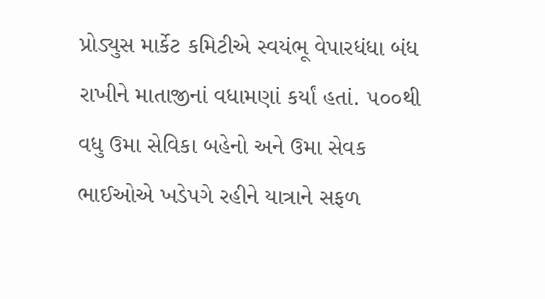પ્રોડ્યુસ માર્કેટ કમિટીએ સ્વયંભૂ વેપારધંધા બંધ રાખીને માતાજીનાં વધામણાં કર્યાં હતાં. ૫૦૦થી વધુ ઉમા સેવિકા બહેનો અને ઉમા સેવક ભાઈઓએ ખડેપગે રહીને યાત્રાને સફળ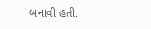બનાવી હતી.